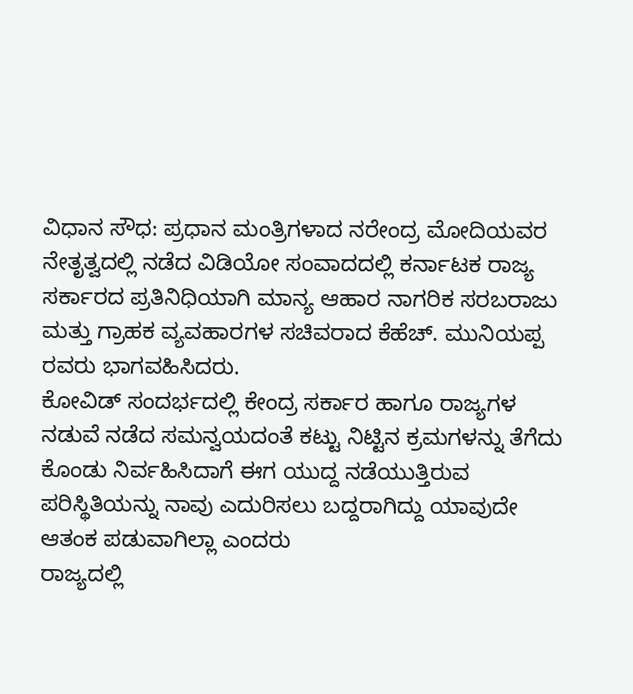ವಿಧಾನ ಸೌಧ: ಪ್ರಧಾನ ಮಂತ್ರಿಗಳಾದ ನರೇಂದ್ರ ಮೋದಿಯವರ ನೇತೃತ್ವದಲ್ಲಿ ನಡೆದ ವಿಡಿಯೋ ಸಂವಾದದಲ್ಲಿ ಕರ್ನಾಟಕ ರಾಜ್ಯ ಸರ್ಕಾರದ ಪ್ರತಿನಿಧಿಯಾಗಿ ಮಾನ್ಯ ಆಹಾರ ನಾಗರಿಕ ಸರಬರಾಜು ಮತ್ತು ಗ್ರಾಹಕ ವ್ಯವಹಾರಗಳ ಸಚಿವರಾದ ಕೆಹೆಚ್. ಮುನಿಯಪ್ಪ ರವರು ಭಾಗವಹಿಸಿದರು.
ಕೋವಿಡ್ ಸಂದರ್ಭದಲ್ಲಿ ಕೇಂದ್ರ ಸರ್ಕಾರ ಹಾಗೂ ರಾಜ್ಯಗಳ ನಡುವೆ ನಡೆದ ಸಮನ್ವಯದಂತೆ ಕಟ್ಟು ನಿಟ್ಟಿನ ಕ್ರಮಗಳನ್ನು ತೆಗೆದು ಕೊಂಡು ನಿರ್ವಹಿಸಿದಾಗೆ ಈಗ ಯುದ್ದ ನಡೆಯುತ್ತಿರುವ ಪರಿಸ್ಥಿತಿಯನ್ನು ನಾವು ಎದುರಿಸಲು ಬದ್ದರಾಗಿದ್ದು ಯಾವುದೇ ಆತಂಕ ಪಡುವಾಗಿಲ್ಲಾ ಎಂದರು
ರಾಜ್ಯದಲ್ಲಿ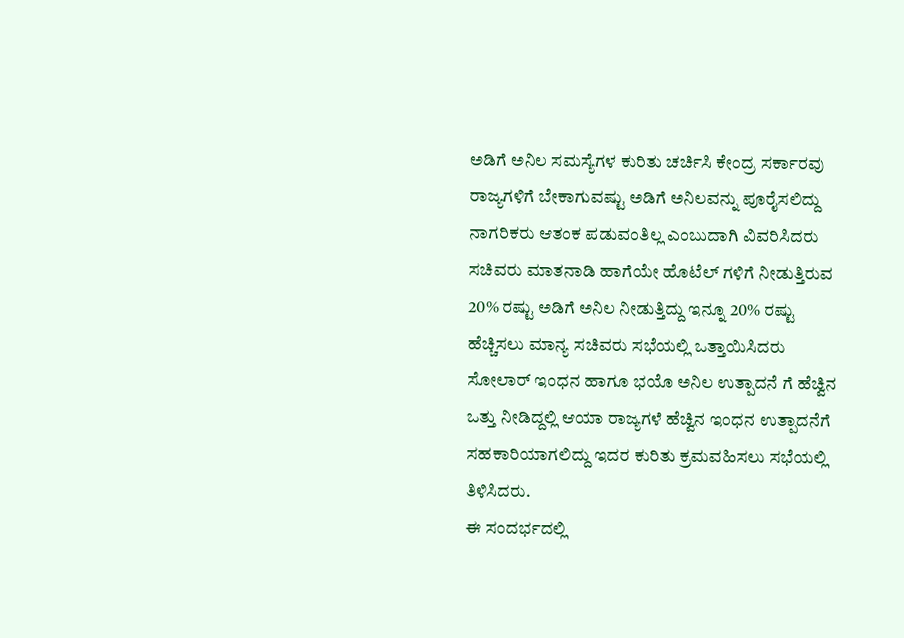ಅಡಿಗೆ ಅನಿಲ ಸಮಸ್ಯೆಗಳ ಕುರಿತು ಚರ್ಚಿಸಿ ಕೇಂದ್ರ ಸರ್ಕಾರವು ರಾಜ್ಯಗಳಿಗೆ ಬೇಕಾಗುವಷ್ಟು ಅಡಿಗೆ ಅನಿಲವನ್ನು ಪೂರೈಸಲಿದ್ದು ನಾಗರಿಕರು ಆತಂಕ ಪಡುವಂತಿಲ್ಲ ಎಂಬುದಾಗಿ ವಿವರಿಸಿದರು
ಸಚಿವರು ಮಾತನಾಡಿ ಹಾಗೆಯೇ ಹೊಟೆಲ್ ಗಳಿಗೆ ನೀಡುತ್ತಿರುವ 20% ರಷ್ಟು ಅಡಿಗೆ ಅನಿಲ ನೀಡುತ್ತಿದ್ದು ಇನ್ನೂ 20% ರಷ್ಟು ಹೆಚ್ಚಿಸಲು ಮಾನ್ಯ ಸಚಿವರು ಸಭೆಯಲ್ಲಿ ಒತ್ತಾಯಿಸಿದರು
ಸೋಲಾರ್ ಇಂಧನ ಹಾಗೂ ಭಯೊ ಅನಿಲ ಉತ್ಪಾದನೆ ಗೆ ಹೆಚ್ವಿನ ಒತ್ತು ನೀಡಿದ್ದಲ್ಲಿ ಆಯಾ ರಾಜ್ಯಗಳೆ ಹೆಚ್ವಿನ ಇಂಧನ ಉತ್ಪಾದನೆಗೆ ಸಹಕಾರಿಯಾಗಲಿದ್ದು ಇದರ ಕುರಿತು ಕ್ರಮವಹಿಸಲು ಸಭೆಯಲ್ಲಿ ತಿಳಿಸಿದರು.
ಈ ಸಂದರ್ಭದಲ್ಲಿ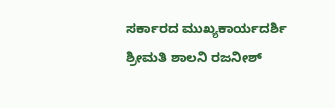ಸರ್ಕಾರದ ಮುಖ್ಯಕಾರ್ಯದರ್ಶಿ ಶ್ರೀಮತಿ ಶಾಲನಿ ರಜನೀಶ್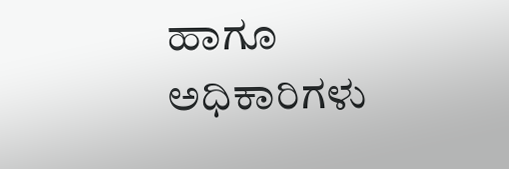ಹಾಗೂ ಅಧಿಕಾರಿಗಳು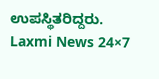ಉಪಸ್ಥಿತರಿದ್ದರು.
Laxmi News 24×7